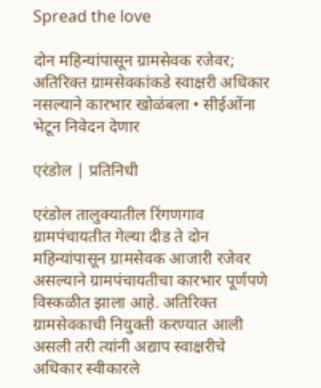Spread the love

दोन महिन्यांपासून ग्रामसेवक रजेवर; अतिरिक्त ग्रामसेवकांकडे स्वाक्षरी अधिकार नसल्याने कारभार खोळंबला • सीईओंना भेटून निवेदन देणार

एरंडोल | प्रतिनिधी

एरंडोल तालुक्यातील रिंगणगाव ग्रामपंचायतीत गेल्या दीड ते दोन महिन्यांपासून ग्रामसेवक आजारी रजेवर असल्याने ग्रामपंचायतीचा कारभार पूर्णपणे विस्कळीत झाला आहे. अतिरिक्त ग्रामसेवकाची नियुक्ती करण्यात आली असली तरी त्यांनी अद्याप स्वाक्षरीचे अधिकार स्वीकारले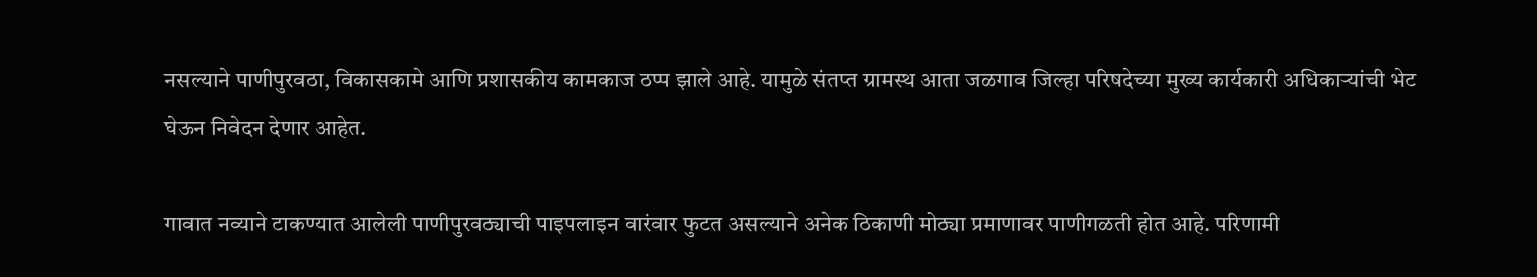नसल्याने पाणीपुरवठा, विकासकामे आणि प्रशासकीय कामकाज ठप्प झाले आहे. यामुळे संतप्त ग्रामस्थ आता जळगाव जिल्हा परिषदेच्या मुख्य कार्यकारी अधिकाऱ्यांची भेट घेऊन निवेदन देणार आहेत.

गावात नव्याने टाकण्यात आलेली पाणीपुरवठ्याची पाइपलाइन वारंवार फुटत असल्याने अनेक ठिकाणी मोठ्या प्रमाणावर पाणीगळती होत आहे. परिणामी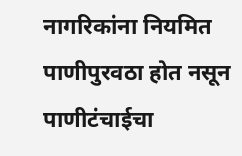नागरिकांना नियमित पाणीपुरवठा होत नसून पाणीटंचाईचा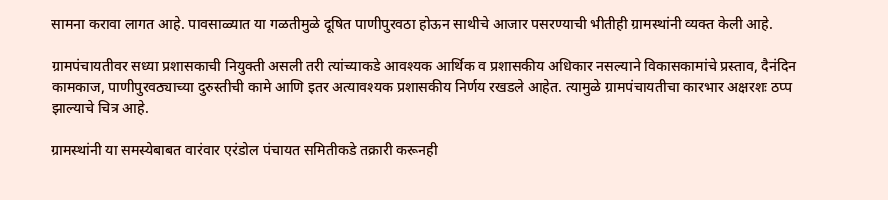सामना करावा लागत आहे. पावसाळ्यात या गळतीमुळे दूषित पाणीपुरवठा होऊन साथीचे आजार पसरण्याची भीतीही ग्रामस्थांनी व्यक्त केली आहे.

ग्रामपंचायतीवर सध्या प्रशासकाची नियुक्ती असली तरी त्यांच्याकडे आवश्यक आर्थिक व प्रशासकीय अधिकार नसल्याने विकासकामांचे प्रस्ताव, दैनंदिन कामकाज, पाणीपुरवठ्याच्या दुरुस्तीची कामे आणि इतर अत्यावश्यक प्रशासकीय निर्णय रखडले आहेत. त्यामुळे ग्रामपंचायतीचा कारभार अक्षरशः ठप्प झाल्याचे चित्र आहे.

ग्रामस्थांनी या समस्येबाबत वारंवार एरंडोल पंचायत समितीकडे तक्रारी करूनही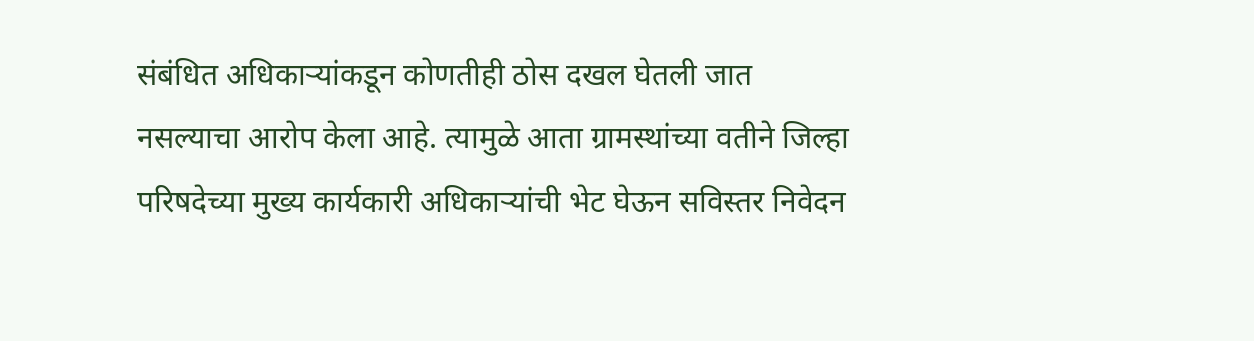संबंधित अधिकाऱ्यांकडून कोणतीही ठोस दखल घेतली जात नसल्याचा आरोप केला आहे. त्यामुळे आता ग्रामस्थांच्या वतीने जिल्हा परिषदेच्या मुख्य कार्यकारी अधिकाऱ्यांची भेट घेऊन सविस्तर निवेदन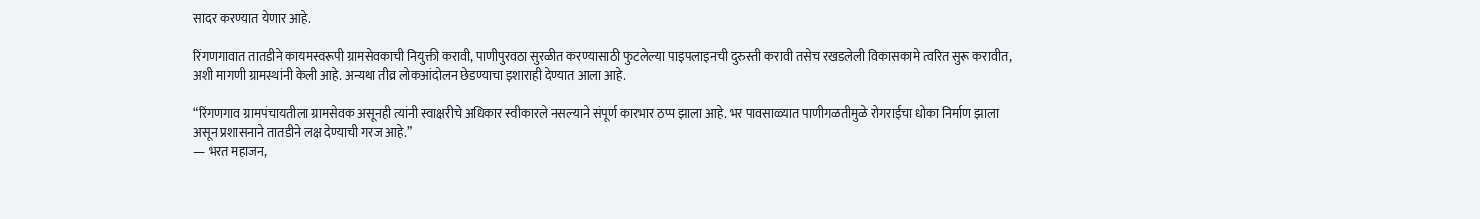सादर करण्यात येणार आहे.

रिंगणगावात तातडीने कायमस्वरूपी ग्रामसेवकाची नियुक्ती करावी, पाणीपुरवठा सुरळीत करण्यासाठी फुटलेल्या पाइपलाइनची दुरुस्ती करावी तसेच रखडलेली विकासकामे त्वरित सुरू करावीत, अशी मागणी ग्रामस्थांनी केली आहे. अन्यथा तीव्र लोकआंदोलन छेडण्याचा इशाराही देण्यात आला आहे.

“रिंगणगाव ग्रामपंचायतीला ग्रामसेवक असूनही त्यांनी स्वाक्षरीचे अधिकार स्वीकारले नसल्याने संपूर्ण कारभार ठप्प झाला आहे. भर पावसाळ्यात पाणीगळतीमुळे रोगराईचा धोका निर्माण झाला असून प्रशासनाने तातडीने लक्ष देण्याची गरज आहे.”
— भरत महाजन,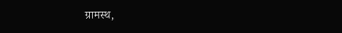ग्रामस्थ,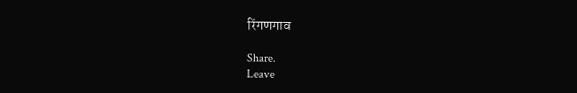रिंगणगाव

Share.
Leave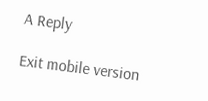A Reply

Exit mobile version